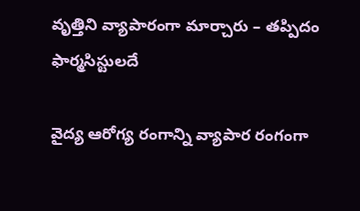వృత్తిని వ్యాపారంగా మార్చారు – తప్పిదం ఫార్మసిస్టులదే

వైద్య ఆరోగ్య రంగాన్ని వ్యాపార రంగంగా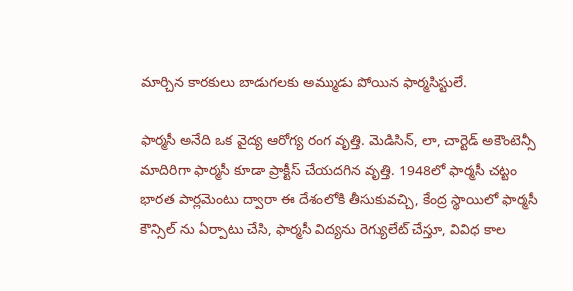మార్చిన కారకులు బాడుగలకు అమ్ముడు పోయిన ఫార్మసిస్టులే.

ఫార్మసీ అనేది ఒక వైద్య ఆరోగ్య రంగ వృత్తి. మెడిసిన్, లా, చార్టెడ్ అకౌంటెన్సీ మాదిరిగా ఫార్మసీ కూడా ప్రాక్టీస్ చేయదగిన వృత్తి. 1948లో ఫార్మసీ చట్టం భారత పార్లమెంటు ద్వారా ఈ దేశంలోకి తీసుకువచ్చి, కేంద్ర స్థాయిలో ఫార్మసీ కౌన్సిల్ ను ఏర్పాటు చేసి, ఫార్మసీ విద్యను రెగ్యులేట్ చేస్తూ, వివిధ కాల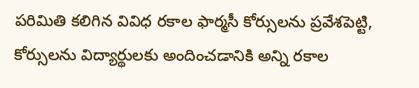పరిమితి కలిగిన వివిధ రకాల ఫార్మసీ కోర్సులను ప్రవేశపెట్టి, కోర్సులను విద్యార్థులకు అందించడానికి అన్ని రకాల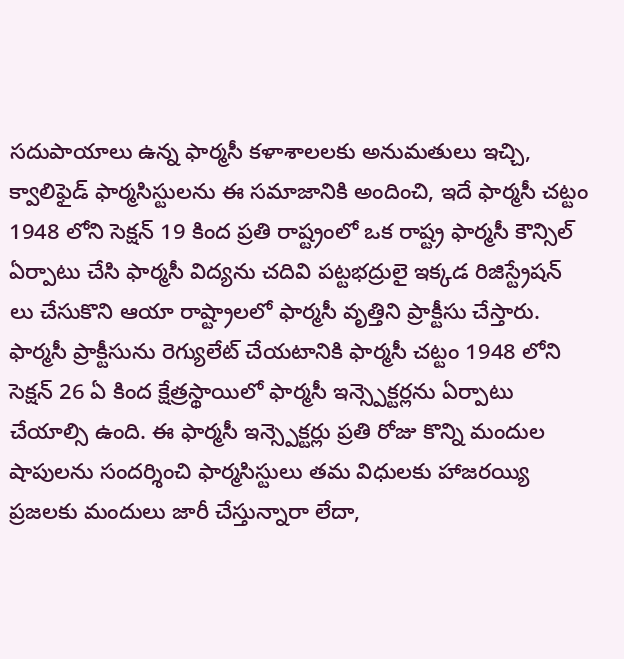సదుపాయాలు ఉన్న ఫార్మసీ కళాశాలలకు అనుమతులు ఇచ్చి, క్వాలిఫైడ్ ఫార్మసిస్టులను ఈ సమాజానికి అందించి, ఇదే ఫార్మసీ చట్టం 1948 లోని సెక్షన్ 19 కింద ప్రతి రాష్ట్రంలో ఒక రాష్ట్ర ఫార్మసీ కౌన్సిల్ ఏర్పాటు చేసి ఫార్మసీ విద్యను చదివి పట్టభద్రులై ఇక్కడ రిజిస్ట్రేషన్ లు చేసుకొని ఆయా రాష్ట్రాలలో ఫార్మసీ వృత్తిని ప్రాక్టీసు చేస్తారు. ఫార్మసీ ప్రాక్టీసును రెగ్యులేట్ చేయటానికి ఫార్మసీ చట్టం 1948 లోని సెక్షన్ 26 ఏ కింద క్షేత్రస్థాయిలో ఫార్మసీ ఇన్స్పెక్టర్లను ఏర్పాటు చేయాల్సి ఉంది. ఈ ఫార్మసీ ఇన్స్పెక్టర్లు ప్రతి రోజు కొన్ని మందుల షాపులను సందర్శించి ఫార్మసిస్టులు తమ విధులకు హాజరయ్యి ప్రజలకు మందులు జారీ చేస్తున్నారా లేదా,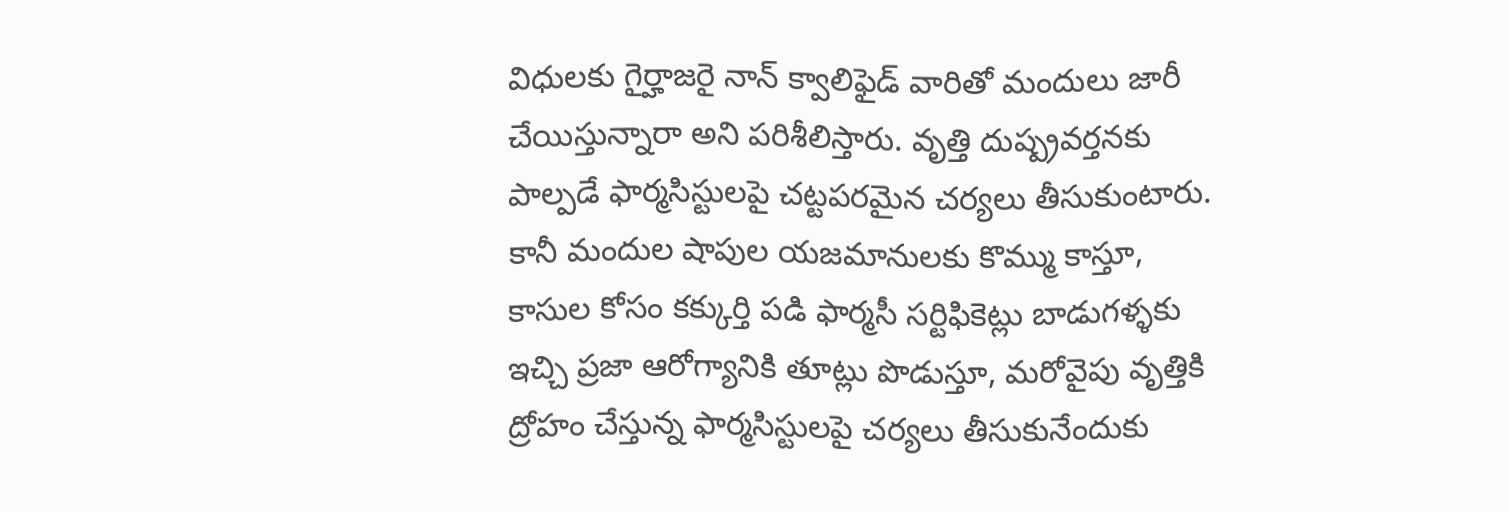విధులకు గైర్హాజరై నాన్ క్వాలిఫైడ్ వారితో మందులు జారీ చేయిస్తున్నారా అని పరిశీలిస్తారు. వృత్తి దుష్ప్రవర్తనకు పాల్పడే ఫార్మసిస్టులపై చట్టపరమైన చర్యలు తీసుకుంటారు. కానీ మందుల షాపుల యజమానులకు కొమ్ము కాస్తూ, కాసుల కోసం కక్కుర్తి పడి ఫార్మసీ సర్టిఫికెట్లు బాడుగళ్ళకు ఇచ్చి ప్రజా ఆరోగ్యానికి తూట్లు పొడుస్తూ, మరోవైపు వృత్తికి ద్రోహం చేస్తున్న ఫార్మసిస్టులపై చర్యలు తీసుకునేందుకు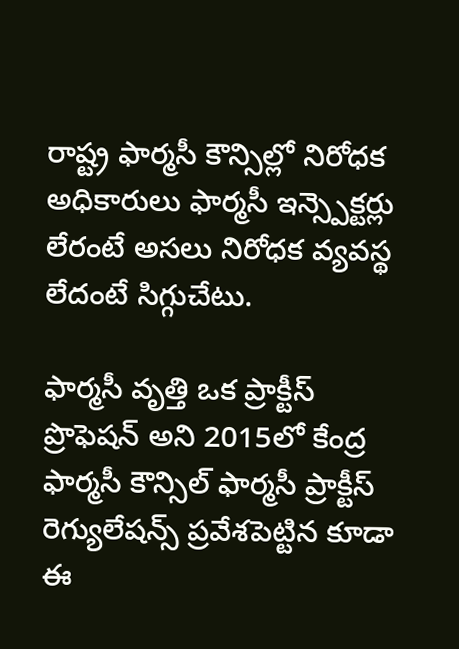రాష్ట్ర ఫార్మసీ కౌన్సిల్లో నిరోధక అధికారులు ఫార్మసీ ఇన్స్పెక్టర్లు లేరంటే అసలు నిరోధక వ్యవస్థ లేదంటే సిగ్గుచేటు.

ఫార్మసీ వృత్తి ఒక ప్రాక్టీస్ ప్రొఫెషన్ అని 2015లో కేంద్ర ఫార్మసీ కౌన్సిల్ ఫార్మసీ ప్రాక్టీస్ రెగ్యులేషన్స్ ప్రవేశపెట్టిన కూడా ఈ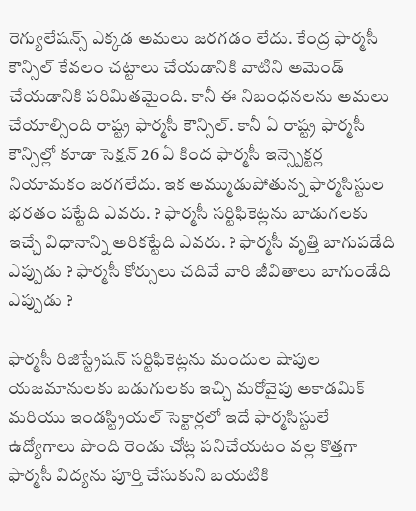రెగ్యులేషన్స్ ఎక్కడ అమలు జరగడం లేదు. కేంద్ర ఫార్మసీ కౌన్సిల్ కేవలం చట్టాలు చేయడానికి వాటిని అమెండ్ చేయడానికి పరిమితమైంది. కానీ ఈ నిబంధనలను అమలు చేయాల్సింది రాష్ట్ర ఫార్మసీ కౌన్సిల్. కానీ ఏ రాష్ట్ర ఫార్మసీ కౌన్సిల్లో కూడా సెక్షన్ 26 ఏ కింద ఫార్మసీ ఇన్స్పెక్టర్ల నియామకం జరగలేదు. ఇక అమ్ముడుపోతున్న ఫార్మసిస్టుల భరతం పట్టేది ఎవరు. ? ఫార్మసీ సర్టిఫికెట్లను బాడుగలకు ఇచ్చే విధానాన్ని అరికట్టేది ఎవరు. ? ఫార్మసీ వృత్తి బాగుపడేది ఎప్పుడు ? ఫార్మసీ కోర్సులు చదివే వారి జీవితాలు బాగుండేది ఎప్పుడు ?

ఫార్మసీ రిజిస్ట్రేషన్ సర్టిఫికెట్లను మందుల షాపుల యజమానులకు బడుగులకు ఇచ్చి మరోవైపు అకాడమిక్ మరియు ఇండస్ట్రియల్ సెక్టార్లలో ఇదే ఫార్మసిస్టులే ఉద్యోగాలు పొంది రెండు చోట్ల పనిచేయటం వల్ల కొత్తగా ఫార్మసీ విద్యను పూర్తి చేసుకుని బయటికి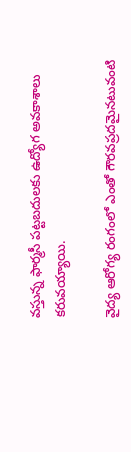వస్తున్న ఫార్మసీ పట్టబదులకు ఉద్యోగ అవకాశాలు కరువయ్యాయి.

వైద్య ఆరోగ్య రంగంలో ఎంతో గౌరవప్రదమైనటువంటి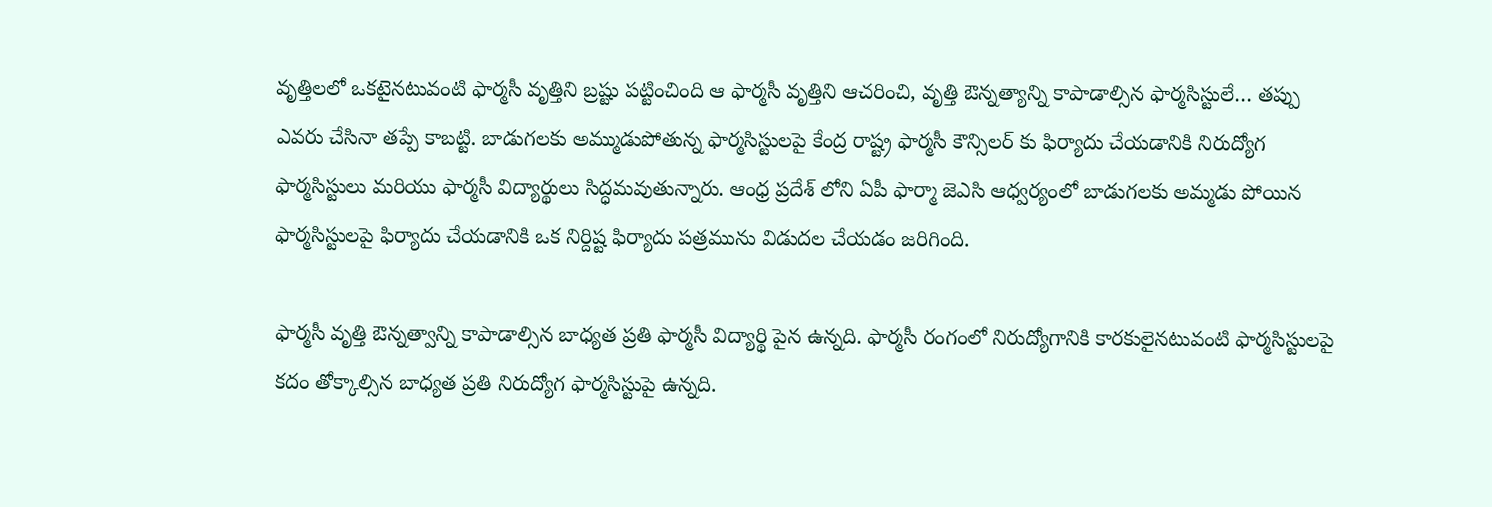వృత్తిలలో ఒకటైనటువంటి ఫార్మసీ వృత్తిని బ్రష్టు పట్టించింది ఆ ఫార్మసీ వృత్తిని ఆచరించి, వృత్తి ఔన్నత్యాన్ని కాపాడాల్సిన ఫార్మసిస్టులే… తప్పు ఎవరు చేసినా తప్పే కాబట్టి. బాడుగలకు అమ్ముడుపోతున్న ఫార్మసిస్టులపై కేంద్ర రాష్ట్ర ఫార్మసీ కౌన్సిలర్ కు ఫిర్యాదు చేయడానికి నిరుద్యోగ ఫార్మసిస్టులు మరియు ఫార్మసీ విద్యార్థులు సిద్ధమవుతున్నారు. ఆంధ్ర ప్రదేశ్ లోని ఏపీ ఫార్మా జెఎసి ఆధ్వర్యంలో బాడుగలకు అమ్మడు పోయిన ఫార్మసిస్టులపై ఫిర్యాదు చేయడానికి ఒక నిర్దిష్ట ఫిర్యాదు పత్రమును విడుదల చేయడం జరిగింది.

ఫార్మసీ వృత్తి ఔన్నత్వాన్ని కాపాడాల్సిన బాధ్యత ప్రతి ఫార్మసీ విద్యార్థి పైన ఉన్నది. ఫార్మసీ రంగంలో నిరుద్యోగానికి కారకులైనటువంటి ఫార్మసిస్టులపై కదం తోక్కాల్సిన బాధ్యత ప్రతి నిరుద్యోగ ఫార్మసిస్టుపై ఉన్నది.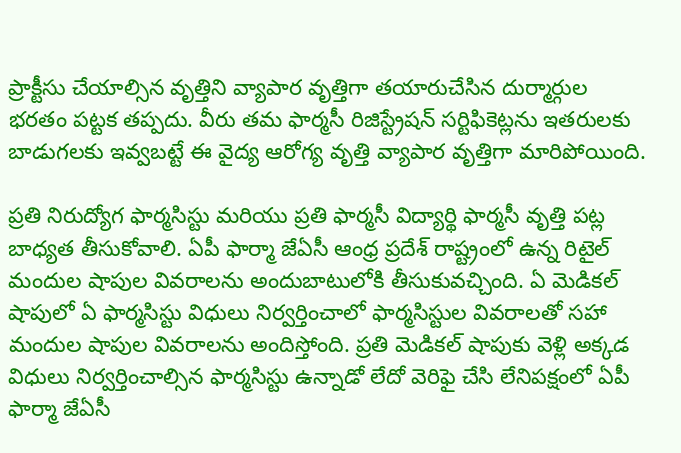ప్రాక్టీసు చేయాల్సిన వృత్తిని వ్యాపార వృత్తిగా తయారుచేసిన దుర్మార్గుల భరతం పట్టక తప్పదు. వీరు తమ ఫార్మసీ రిజిస్ట్రేషన్ సర్టిఫికెట్లను ఇతరులకు బాడుగలకు ఇవ్వబట్టే ఈ వైద్య ఆరోగ్య వృత్తి వ్యాపార వృత్తిగా మారిపోయింది.

ప్రతి నిరుద్యోగ ఫార్మసిస్టు మరియు ప్రతి ఫార్మసీ విద్యార్థి ఫార్మసీ వృత్తి పట్ల బాధ్యత తీసుకోవాలి. ఏపీ ఫార్మా జేఏసీ ఆంధ్ర ప్రదేశ్ రాష్ట్రంలో ఉన్న రిటైల్ మందుల షాపుల వివరాలను అందుబాటులోకి తీసుకువచ్చింది. ఏ మెడికల్ షాపులో ఏ ఫార్మసిస్టు విధులు నిర్వర్తించాలో ఫార్మసిస్టుల వివరాలతో సహా మందుల షాపుల వివరాలను అందిస్తోంది. ప్రతి మెడికల్ షాపుకు వెళ్లి అక్కడ విధులు నిర్వర్తించాల్సిన ఫార్మసిస్టు ఉన్నాడో లేదో వెరిఫై చేసి లేనిపక్షంలో ఏపీ ఫార్మా జేఏసీ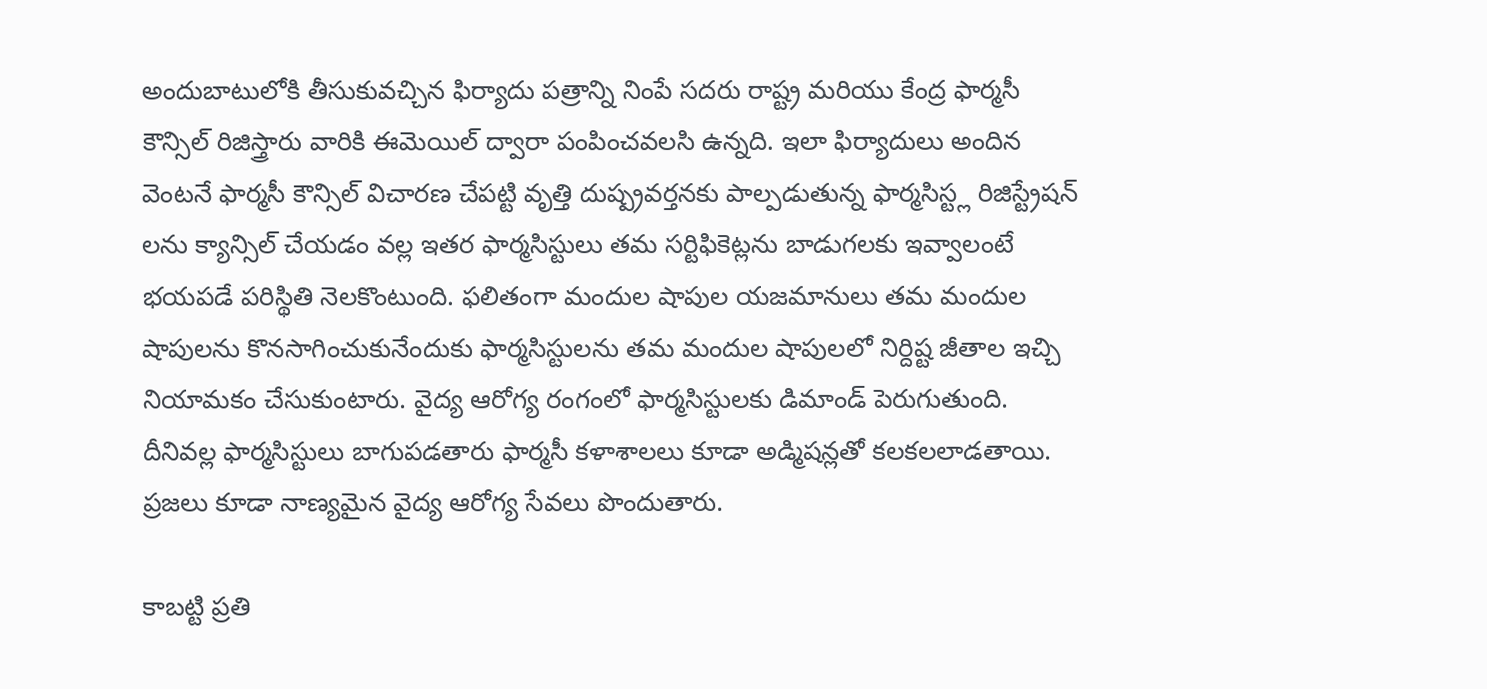అందుబాటులోకి తీసుకువచ్చిన ఫిర్యాదు పత్రాన్ని నింపే సదరు రాష్ట్ర మరియు కేంద్ర ఫార్మసీ కౌన్సిల్ రిజిస్త్రారు వారికి ఈమెయిల్ ద్వారా పంపించవలసి ఉన్నది. ఇలా ఫిర్యాదులు అందిన వెంటనే ఫార్మసీ కౌన్సిల్ విచారణ చేపట్టి వృత్తి దుష్ప్రవర్తనకు పాల్పడుతున్న ఫార్మసిస్ట్ల రిజిస్ట్రేషన్ లను క్యాన్సిల్ చేయడం వల్ల ఇతర ఫార్మసిస్టులు తమ సర్టిఫికెట్లను బాడుగలకు ఇవ్వాలంటే భయపడే పరిస్థితి నెలకొంటుంది. ఫలితంగా మందుల షాపుల యజమానులు తమ మందుల షాపులను కొనసాగించుకునేందుకు ఫార్మసిస్టులను తమ మందుల షాపులలో నిర్దిష్ట జీతాల ఇచ్చి నియామకం చేసుకుంటారు. వైద్య ఆరోగ్య రంగంలో ఫార్మసిస్టులకు డిమాండ్ పెరుగుతుంది. దీనివల్ల ఫార్మసిస్టులు బాగుపడతారు ఫార్మసీ కళాశాలలు కూడా అడ్మిషన్లతో కలకలలాడతాయి. ప్రజలు కూడా నాణ్యమైన వైద్య ఆరోగ్య సేవలు పొందుతారు.

కాబట్టి ప్రతి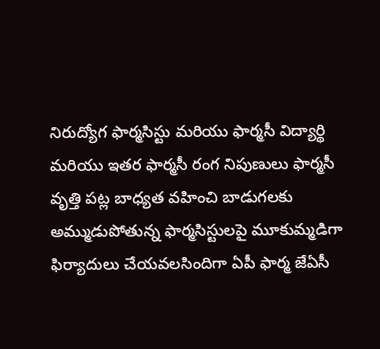నిరుద్యోగ ఫార్మసిస్టు మరియు ఫార్మసీ విద్యార్థి మరియు ఇతర ఫార్మసీ రంగ నిపుణులు ఫార్మసీ వృత్తి పట్ల బాధ్యత వహించి బాడుగలకు అమ్ముడుపోతున్న ఫార్మసిస్టులపై మూకుమ్మడిగా ఫిర్యాదులు చేయవలసిందిగా ఏపీ ఫార్మ జేఏసీ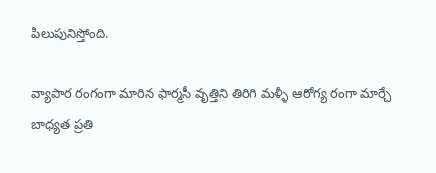పిలుపునిస్తోంది.

వ్యాపార రంగంగా మారిన ఫార్మసీ వృత్తిని తిరిగి మళ్ళీ ఆరోగ్య రంగా మార్చే బాధ్యత ప్రతి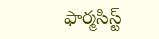ఫార్మసిస్ట్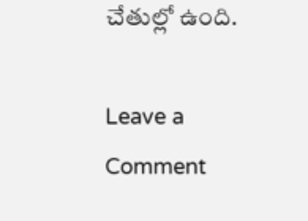చేతుల్లో ఉంది.

Leave a Comment